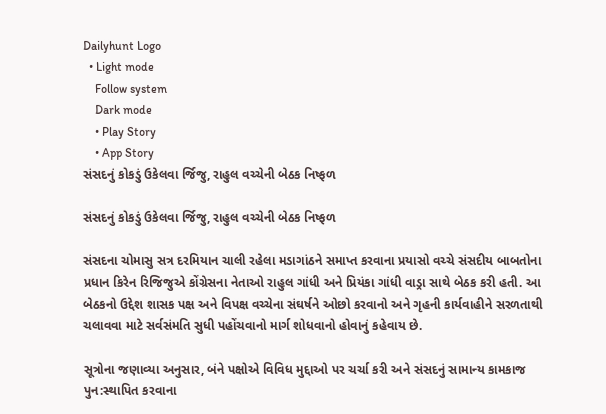Dailyhunt Logo
  • Light mode
    Follow system
    Dark mode
    • Play Story
    • App Story
સંસદનું કોકડું ઉકેલવા ર્જિજુ, રાહુલ વચ્ચેની બેઠક નિષ્ફળ

સંસદનું કોકડું ઉકેલવા ર્જિજુ, રાહુલ વચ્ચેની બેઠક નિષ્ફળ

સંસદના ચોમાસુ સત્ર દરમિયાન ચાલી રહેલા મડાગાંઠને સમાપ્ત કરવાના પ્રયાસો વચ્ચે સંસદીય બાબતોના પ્રધાન કિરેન રિજિજુએ કોંગ્રેસના નેતાઓ રાહુલ ગાંધી અને પ્રિયંકા ગાંધી વાડ્રા સાથે બેઠક કરી હતી. આ બેઠકનો ઉદ્દેશ શાસક પક્ષ અને વિપક્ષ વચ્ચેના સંઘર્ષને ઓછો કરવાનો અને ગૃહની કાર્યવાહીને સરળતાથી ચલાવવા માટે સર્વસંમતિ સુધી પહોંચવાનો માર્ગ શોધવાનો હોવાનું કહેવાય છે.

સૂત્રોના જણાવ્યા અનુસાર, બંને પક્ષોએ વિવિધ મુદ્દાઓ પર ચર્ચા કરી અને સંસદનું સામાન્ય કામકાજ પુન:સ્થાપિત કરવાના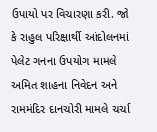ઉપાયો પર વિચારણા કરી. જો કે રાહુલ પરિક્ષાર્થી આંદોલનમાં પેલેટ ગનના ઉપયોગ મામલે અમિત શાહના નિવેદન અને રામમંદિર દાનચોરી મામલે ચર્ચા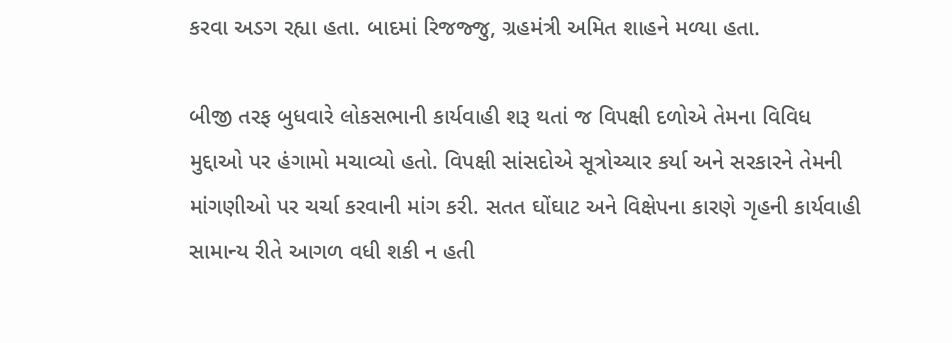કરવા અડગ રહ્યા હતા. બાદમાં રિજજ્જુ, ગ્રહમંત્રી અમિત શાહને મળ્યા હતા.

બીજી તરફ બુધવારે લોકસભાની કાર્યવાહી શરૂ થતાં જ વિપક્ષી દળોએ તેમના વિવિધ મુદ્દાઓ પર હંગામો મચાવ્યો હતો. વિપક્ષી સાંસદોએ સૂત્રોચ્ચાર કર્યા અને સરકારને તેમની માંગણીઓ પર ચર્ચા કરવાની માંગ કરી. સતત ઘોંઘાટ અને વિક્ષેપના કારણે ગૃહની કાર્યવાહી સામાન્ય રીતે આગળ વધી શકી ન હતી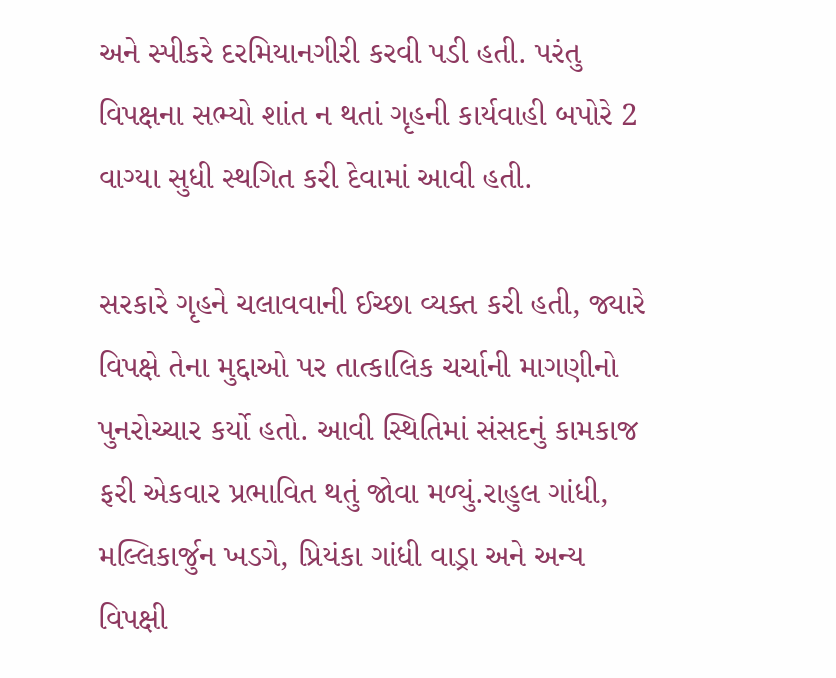અને સ્પીકરે દરમિયાનગીરી કરવી પડી હતી. પરંતુ વિપક્ષના સભ્યો શાંત ન થતાં ગૃહની કાર્યવાહી બપોરે 2 વાગ્યા સુધી સ્થગિત કરી દેવામાં આવી હતી.

સરકારે ગૃહને ચલાવવાની ઈચ્છા વ્યક્ત કરી હતી, જ્યારે વિપક્ષે તેના મુદ્દાઓ પર તાત્કાલિક ચર્ચાની માગણીનો પુનરોચ્ચાર કર્યો હતો. આવી સ્થિતિમાં સંસદનું કામકાજ ફરી એકવાર પ્રભાવિત થતું જોવા મળ્યું.રાહુલ ગાંધી, મલ્લિકાર્જુન ખડગે, પ્રિયંકા ગાંધી વાડ્રા અને અન્ય વિપક્ષી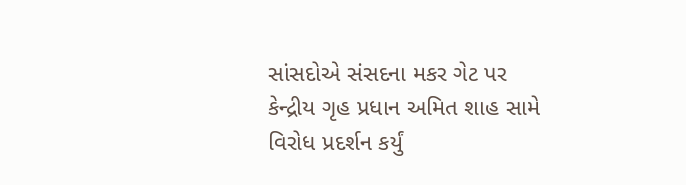સાંસદોએ સંસદના મકર ગેટ પર કેન્દ્રીય ગૃહ પ્રધાન અમિત શાહ સામે વિરોધ પ્રદર્શન કર્યું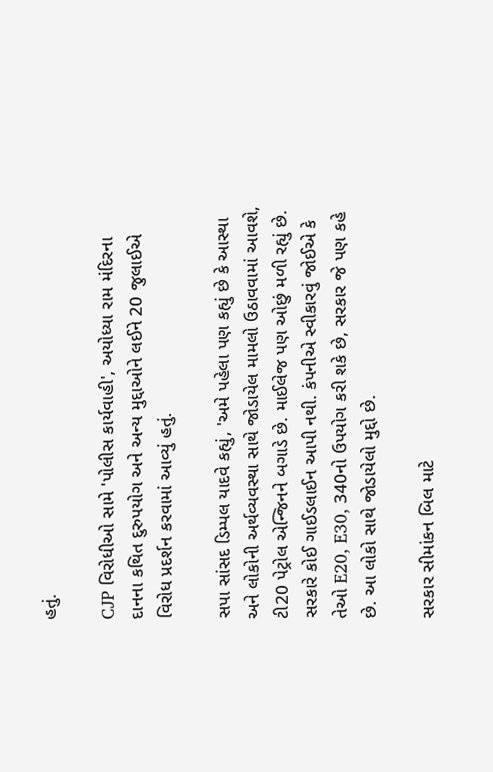હતું.

CJP વિરોધીઓ સામે 'પોલીસ કાર્યવાહી', અયોધ્યા રામ મંદિરના દાનના કથિત દુરુપયોગ અને અન્ય મુદ્દાઓને લઈને 20 જુલાઈએ વિરોધ પ્રદર્શન કરવામાં આવ્યું હતું.

સપા સાંસદ ડિમ્પલ યાદવે કહ્યું, 'અમે પહેલા પણ કહ્યું છે કે આસ્થા અને લોકોની અર્થવ્યવસ્થા સાથે જોડાયેલ મામલો ઉઠાવવામાં આવશે, ટી20 પેટ્રોલ એન્જિનને બગાડે છે. માઈલેજ પણ ઓછું મળી રહ્યું છે. સરકારે કોઈ ગાઈડલાઈન આપી નથી. કંપનીએ સ્વીકારવું જોઈએ કે તેઓ E20, E30, 340નો ઉપયોગ કરી શકે છે, સરકાર જે પણ કહે છે. આ લોકો સાથે જોડાયેલો મુદ્દો છે.

સરકાર સીમાંકન બિલ માટે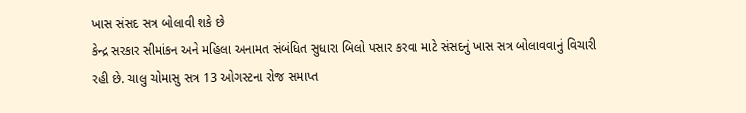ખાસ સંસદ સત્ર બોલાવી શકે છે
કેન્દ્ર સરકાર સીમાંકન અને મહિલા અનામત સંબંધિત સુધારા બિલો પસાર કરવા માટે સંસદનું ખાસ સત્ર બોલાવવાનું વિચારી રહી છે. ચાલુ ચોમાસુ સત્ર 13 ઓગસ્ટના રોજ સમાપ્ત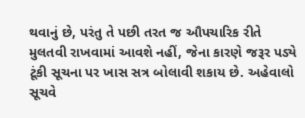થવાનું છે, પરંતુ તે પછી તરત જ ઔપચારિક રીતે મુલતવી રાખવામાં આવશે નહીં, જેના કારણે જરૂર પડ્યે ટૂંકી સૂચના પર ખાસ સત્ર બોલાવી શકાય છે. અહેવાલો સૂચવે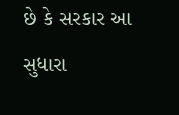છે કે સરકાર આ સુધારા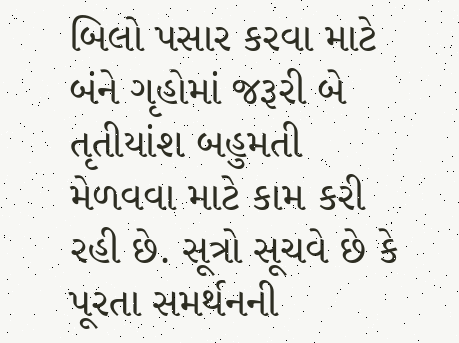બિલો પસાર કરવા માટે બંને ગૃહોમાં જરૂરી બે તૃતીયાંશ બહુમતી મેળવવા માટે કામ કરી રહી છે. સૂત્રો સૂચવે છે કે પૂરતા સમર્થનની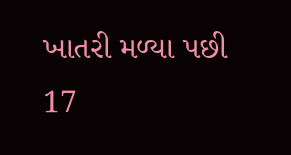ખાતરી મળ્યા પછી 17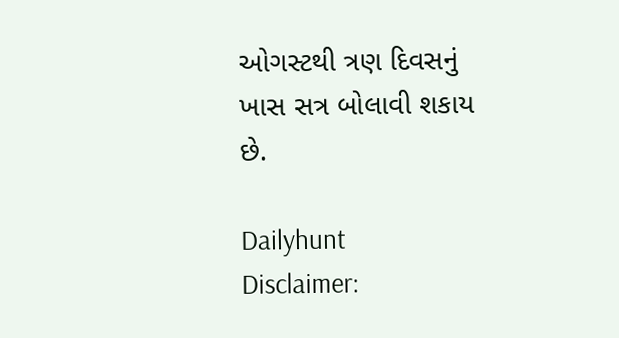ઓગસ્ટથી ત્રણ દિવસનું ખાસ સત્ર બોલાવી શકાય છે.

Dailyhunt
Disclaimer: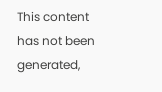This content has not been generated,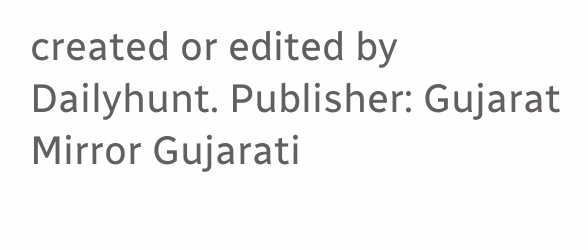created or edited by Dailyhunt. Publisher: Gujarat Mirror Gujarati